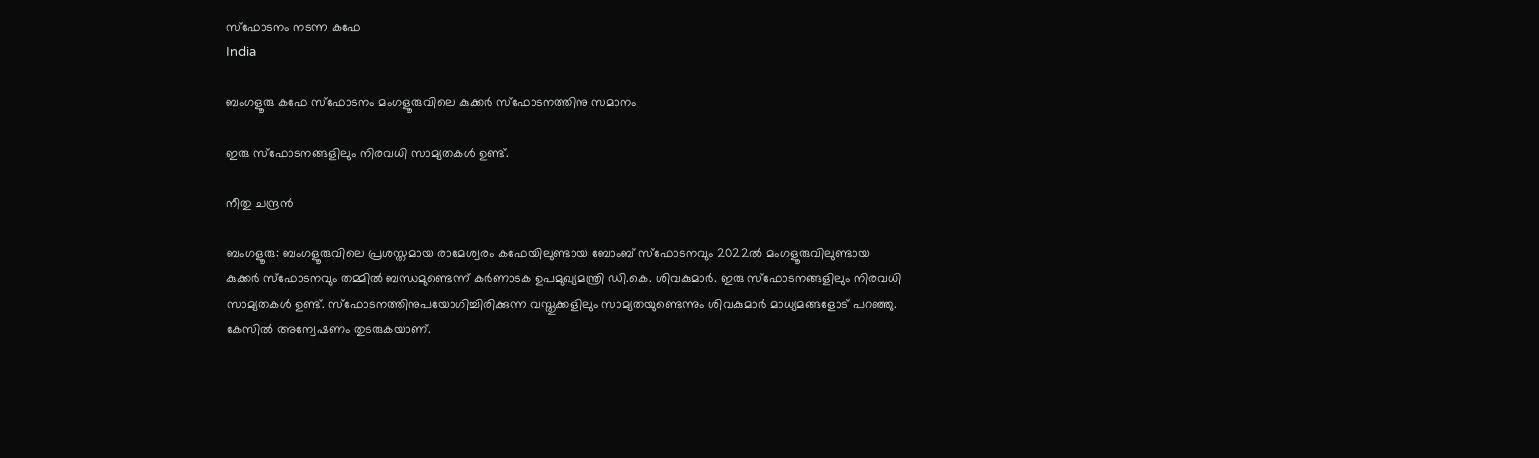സ്ഫോടനം നടന്ന കഫേ
India

ബംഗളൂരു കഫേ സ്ഫോടനം മംഗളൂരുവിലെ കുക്കർ സ്ഫോടനത്തിനു സമാനം

ഇരു സ്ഫോടനങ്ങളിലും നിരവധി സാമ്യതകൾ ഉണ്ട്.

നീതു ചന്ദ്രൻ

ബംഗളൂരു: ബംഗളൂരുവിലെ പ്രശസ്തമായ രാമേശ്വരം കഫേയിലുണ്ടായ ബോംബ് സ്ഫോടനവും 2022ൽ മംഗളൂരുവിലുണ്ടായ കുക്കർ സ്ഫോടനവും തമ്മിൽ ബന്ധമുണ്ടെന്ന് കർണാടക ഉപമുഖ്യമന്ത്രി ഡി.കെ. ശിവകുമാർ. ഇരു സ്ഫോടനങ്ങളിലും നിരവധി സാമ്യതകൾ ഉണ്ട്. സ്ഫോടനത്തിനുപയോഗിച്ചിരിക്കുന്ന വസ്തുക്കളിലും സാമ്യതയുണ്ടെന്നും ശിവകുമാർ മാധ്യമങ്ങളോട് പറഞ്ഞു. കേസിൽ അന്വേഷണം തുടരുകയാണ്.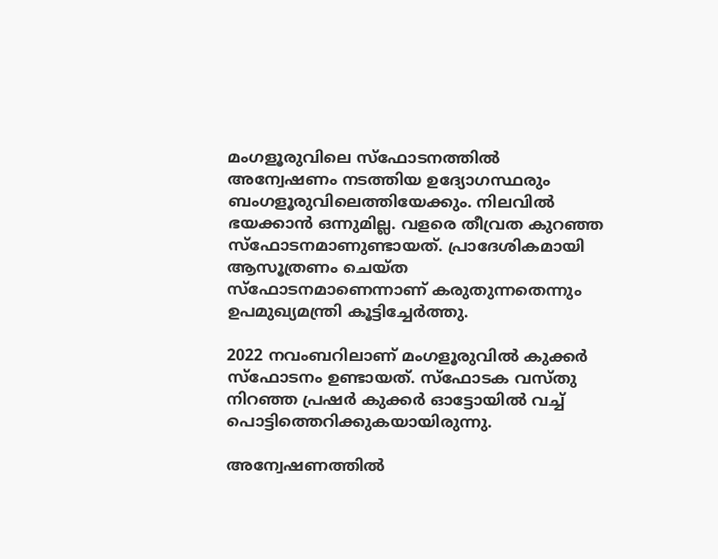മംഗളൂരുവിലെ സ്ഫോടനത്തിൽ അന്വേഷണം നടത്തിയ ഉദ്യോഗസ്ഥരും ബംഗളൂരുവിലെത്തിയേക്കും. നിലവിൽ ഭയക്കാൻ ഒന്നുമില്ല. വളരെ തീവ്രത കുറഞ്ഞ സ്ഫോടനമാണുണ്ടായത്. പ്രാദേശികമായി ആസൂത്രണം ചെയ്ത സ്ഫോടനമാണെന്നാണ് കരുതുന്നതെന്നും ഉപമുഖ്യമന്ത്രി കൂട്ടിച്ചേർത്തു.

2022 നവംബറിലാണ് മംഗളൂരുവിൽ കുക്കർ സ്ഫോടനം ഉണ്ടായത്. സ്ഫോടക വസ്തു നിറഞ്ഞ പ്രഷർ കുക്കർ ഓട്ടോയിൽ വച്ച് പൊട്ടിത്തെറിക്കുകയായിരുന്നു.

അന്വേഷണത്തിൽ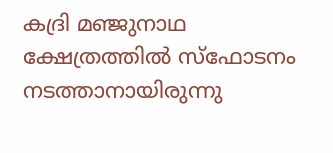കദ്രി മഞ്ജുനാഥ ക്ഷേത്രത്തിൽ സ്ഫോടനം നടത്താനായിരുന്നു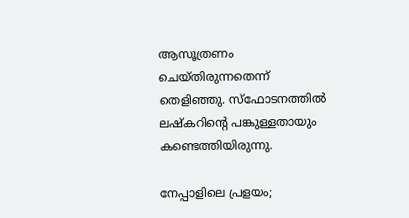ആസൂത്രണം ചെയ്തിരുന്നതെന്ന് തെളിഞ്ഞു. സ്ഫോടനത്തിൽ ലഷ്കറിന്‍റെ പങ്കുള്ളതായും കണ്ടെത്തിയിരുന്നു.

നേപ്പാളിലെ പ്രളയം;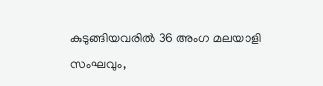കുടുങ്ങിയവരിൽ 36 അംഗ മലയാളി സംഘവും,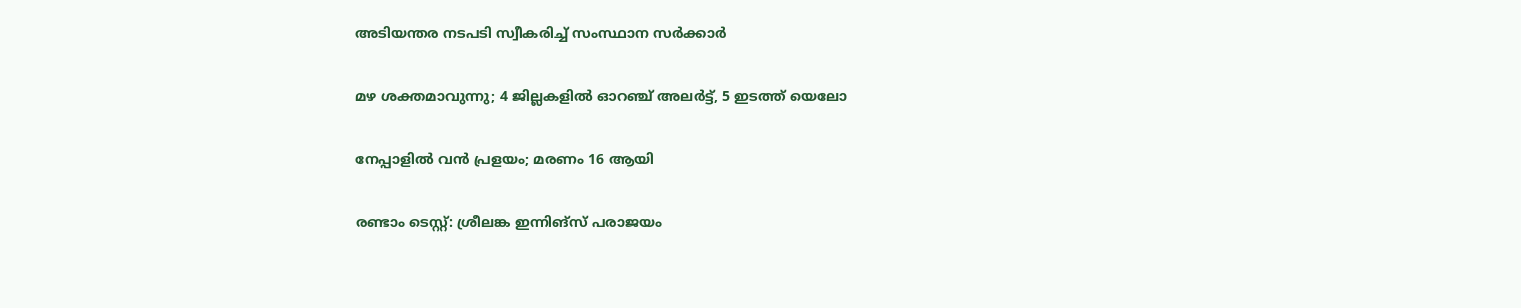അടിയന്തര നടപടി സ്വീകരിച്ച് സംസ്ഥാന സർക്കാർ

മഴ ശക്തമാവുന്നു; 4 ജില്ലകളിൽ ഓറഞ്ച് അലർട്ട്, 5 ഇടത്ത് യെലോ

നേപ്പാളിൽ വൻ പ്രളയം; മരണം 16 ആയി

രണ്ടാം ടെസ്റ്റ്: ശ്രീലങ്ക ഇന്നിങ്സ് പരാജയം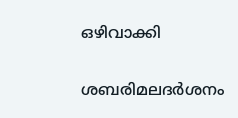ഒഴിവാക്കി

ശബരിമലദർശനം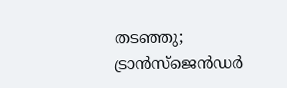തടഞ്ഞു; ട്രാൻസ്ജെൻഡർ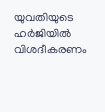യുവതിയുടെ ഹർജിയിൽ വിശദീകരണം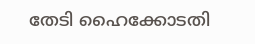തേടി ഹൈക്കോടതി